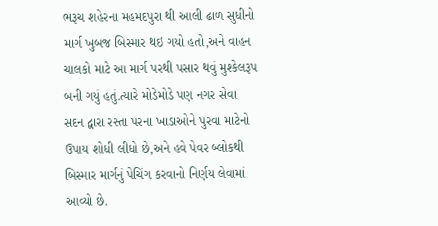ભરૂચ શહેરના મહમદપુરા થી આલી ઢાળ સુધીનો માર્ગ ખુબજ બિસ્માર થઇ ગયો હતો,અને વાહન ચાલકો માટે આ માર્ગ પરથી પસાર થવું મુશ્કેલરૂપ બની ગયું હતું.ત્યારે મોડેમોડે પણ નગર સેવા સદન દ્વારા રસ્તા પરના ખાડાઓને પુરવા માટેનો ઉપાય શોધી લીધો છે,અને હવે પેવર બ્લોકથી બિસ્માર માર્ગનું પેચિંગ કરવાનો નિર્ણય લેવામાં આવ્યો છે.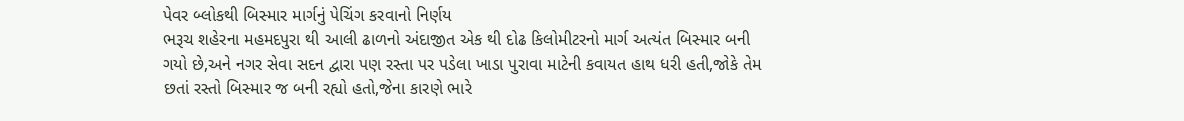પેવર બ્લોકથી બિસ્માર માર્ગનું પેચિંગ કરવાનો નિર્ણય
ભરૂચ શહેરના મહમદપુરા થી આલી ઢાળનો અંદાજીત એક થી દોઢ કિલોમીટરનો માર્ગ અત્યંત બિસ્માર બની ગયો છે,અને નગર સેવા સદન દ્વારા પણ રસ્તા પર પડેલા ખાડા પુરાવા માટેની કવાયત હાથ ધરી હતી,જોકે તેમ છતાં રસ્તો બિસ્માર જ બની રહ્યો હતો,જેના કારણે ભારે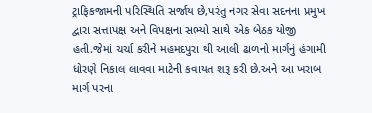ટ્રાફિકજામની પરિસ્થિતિ સર્જાય છે,પરંતુ નગર સેવા સદનના પ્રમુખ દ્વારા સત્તાપક્ષ અને વિપક્ષના સભ્યો સાથે એક બેઠક યોજી હતી.જેમાં ચર્ચા કરીને મહમદપુરા થી આલી ઢાળનો માર્ગનું હંગામી ધોરણે નિકાલ લાવવા માટેની કવાયત શરૂ કરી છે.અને આ ખરાબ માર્ગ પરના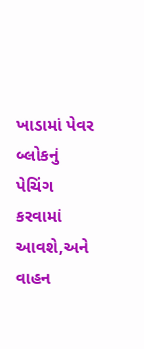ખાડામાં પેવર બ્લોકનું પેચિંગ કરવામાં આવશે,અને વાહન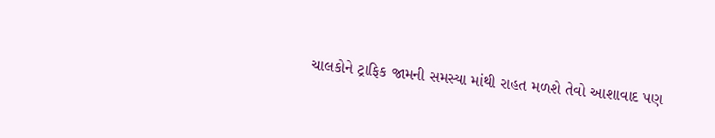ચાલકોને ટ્રાફિક જામની સમસ્યા માંથી રાહત મળશે તેવો આશાવાદ પણ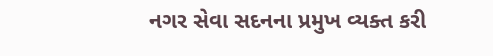નગર સેવા સદનના પ્રમુખ વ્યક્ત કરી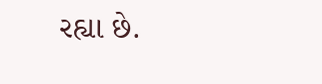રહ્યા છે.